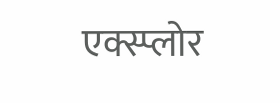एक्स्प्लोर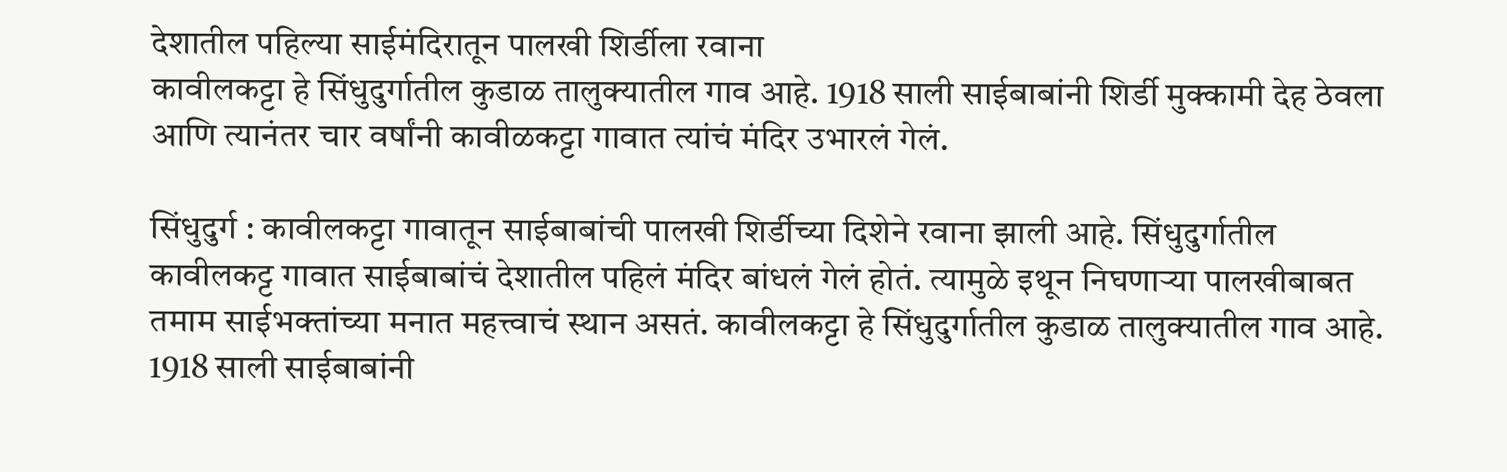देशातील पहिल्या साईमंदिरातून पालखी शिर्डीला रवाना
कावीलकट्टा हे सिंधुदुर्गातील कुडाळ तालुक्यातील गाव आहे. 1918 साली साईबाबांनी शिर्डी मुक्कामी देह ठेवला आणि त्यानंतर चार वर्षांनी कावीळकट्टा गावात त्यांचं मंदिर उभारलं गेलं.

सिंधुदुर्ग : कावीलकट्टा गावातून साईबाबांची पालखी शिर्डीच्या दिशेने रवाना झाली आहे. सिंधुदुर्गातील कावीलकट्ट गावात साईबाबांचं देशातील पहिलं मंदिर बांधलं गेलं होतं. त्यामुळे इथून निघणाऱ्या पालखीबाबत तमाम साईभक्तांच्या मनात महत्त्वाचं स्थान असतं. कावीलकट्टा हे सिंधुदुर्गातील कुडाळ तालुक्यातील गाव आहे. 1918 साली साईबाबांनी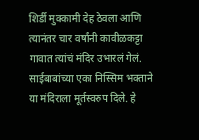शिर्डी मुक्कामी देह ठेवला आणि त्यानंतर चार वर्षांनी कावीळकट्टा गावात त्यांचं मंदिर उभारलं गेलं. साईबाबांच्या एका निस्सिम भक्ताने या मंदिराला मूर्तस्वरुप दिले. हे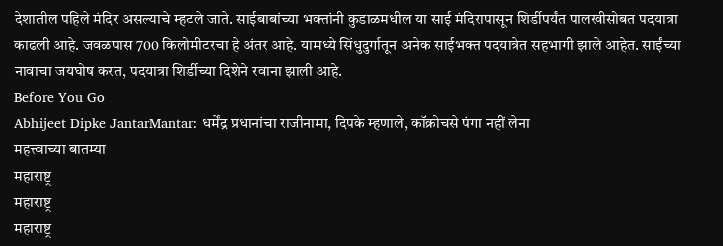देशातील पहिले मंदिर असल्याचे म्हटले जाते. साईबाबांच्या भक्तांनी कुडाळमधील या साई मंदिरापासून शिर्डीपर्यंत पालखीसोबत पदयात्रा काढली आहे. जवळपास 700 किलोमीटरचा हे अंतर आहे. यामध्ये सिंधुदुर्गातून अनेक साईभक्त पदयात्रेत सहभागी झाले आहेत. साईंच्या नावाचा जयघोष करत, पदयात्रा शिर्डीच्या दिशेने रवाना झाली आहे.
Before You Go
Abhijeet Dipke JantarMantar: धर्मेंद्र प्रधानांचा राजीनामा, दिपके म्हणाले, कॉक्रोचसे पंगा नहीं लेना
महत्त्वाच्या बातम्या
महाराष्ट्र
महाराष्ट्र
महाराष्ट्र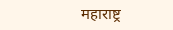महाराष्ट्र